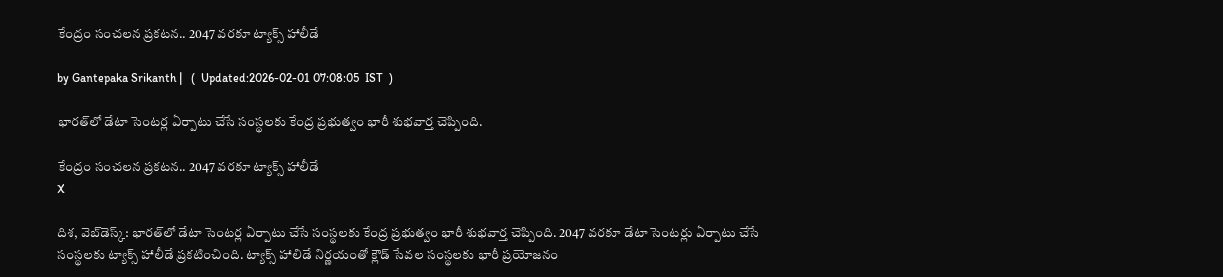కేంద్రం సంచలన ప్రకటన.. 2047 వరకూ ట్యాక్స్‌ హాలీడే

by Gantepaka Srikanth |   (  Updated:2026-02-01 07:08:05  IST  )

భారత్‌లో డేటా సెంటర్ల ఏర్పాటు చేసే సంస్థలకు కేంద్ర ప్రభుత్వం భారీ శుభవార్త చెప్పింది.

కేంద్రం సంచలన ప్రకటన.. 2047 వరకూ ట్యాక్స్‌ హాలీడే
X

దిశ, వెబ్‌డెస్క్: భారత్‌లో డేటా సెంటర్ల ఏర్పాటు చేసే సంస్థలకు కేంద్ర ప్రభుత్వం భారీ శుభవార్త చెప్పింది. 2047 వరకూ డేటా సెంటర్లు ఏర్పాటు చేసే సంస్థలకు ట్యాక్స్‌ హాలీడే ప్రకటించింది. ట్యాక్స్‌ హాలిడే నిర్ణయంతో క్లౌడ్‌ సేవల సంస్థలకు భారీ ప్రయోజనం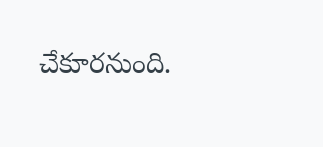చేకూరనుంది.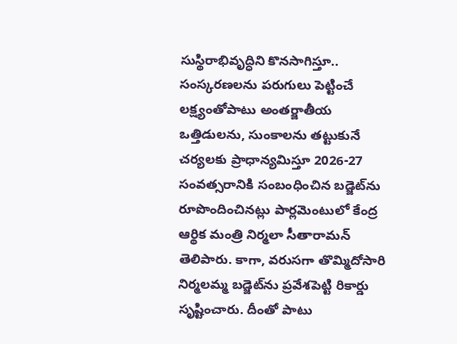సుస్థిరాభివృద్ధిని కొనసాగిస్తూ.. సంస్కరణలను పరుగులు పెట్టించే లక్ష్యంతోపాటు అంతర్జాతీయ ఒత్తిడులను, సుంకాలను తట్టుకునే చర్యలకు ప్రాధాన్యమిస్తూ 2026-27 సంవత్సరానికి సంబంధించిన బడ్జెట్‌ను రూపొందించినట్లు పార్లమెంటులో కేంద్ర ఆర్థిక మంత్రి నిర్మలా సీతారామన్‌ తెలిపారు. కాగా, వరుసగా తొమ్మిదోసారి నిర్మలమ్మ బడ్జెట్‌ను ప్రవేశపెట్టి రికార్డు సృష్టించారు. దీంతో పాటు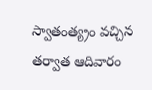స్వాతంత్య్రం వచ్చిన తర్వాత ఆదివారం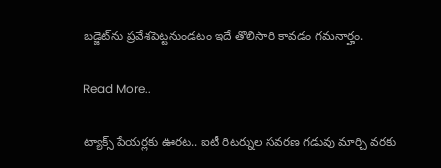బడ్జెట్‌ను ప్రవేశపెట్టనుండటం ఇదే తొలిసారి కావడం గమనార్హం.

Read More..

ట్యాక్స్ పేయర్లకు ఊరట.. ఐటీ రిటర్నుల సవరణ గడువు మార్చి వరకు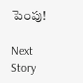పెంపు!

Next Story